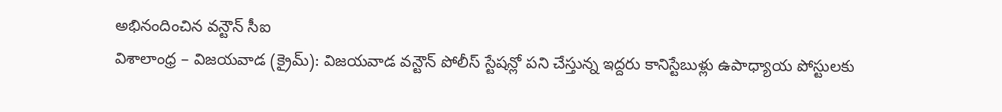అభినందించిన వన్టౌన్ సీఐ
విశాలాంధ్ర – విజయవాడ (క్రైమ్): విజయవాడ వన్టౌన్ పోలీస్ స్టేషన్లో పని చేస్తున్న ఇద్దరు కానిస్టేబుళ్లు ఉపాధ్యాయ పోస్టులకు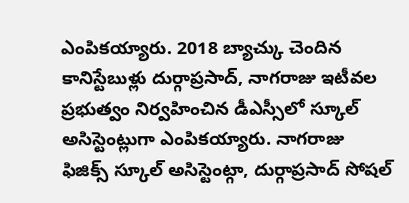ఎంపికయ్యారు. 2018 బ్యాచ్కు చెందిన కానిస్టేబుళ్లు దుర్గాప్రసాద్, నాగరాజు ఇటీవల ప్రభుత్వం నిర్వహించిన డీఎస్సీలో స్కూల్ అసిస్టెంట్లుగా ఎంపికయ్యారు. నాగరాజు ఫిజిక్స్ స్కూల్ అసిస్టెంట్గా, దుర్గాప్రసాద్ సోషల్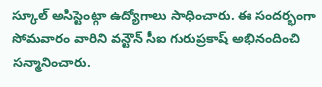స్కూల్ అసిస్టెంట్గా ఉద్యోగాలు సాధించారు. ఈ సందర్భంగా సోమవారం వారిని వన్టౌన్ సీఐ గురుప్రకాష్ అభినందించి సన్మానించారు.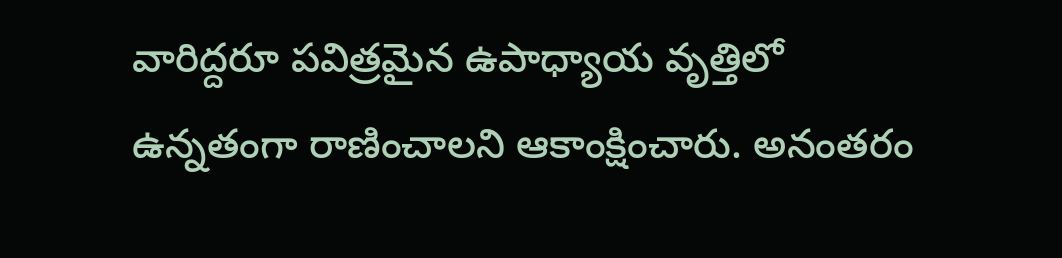వారిద్దరూ పవిత్రమైన ఉపాధ్యాయ వృత్తిలో ఉన్నతంగా రాణించాలని ఆకాంక్షించారు. అనంతరం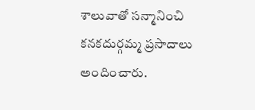శాలువాతో సన్మానించి కనకదుర్గమ్మ ప్రసాదాలు అందించారు.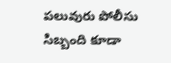పలువురు పోలీసు సిబ్బంది కూడా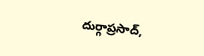దుర్గాప్రసాద్,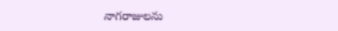నాగరాజులను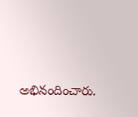అభినందించారు.